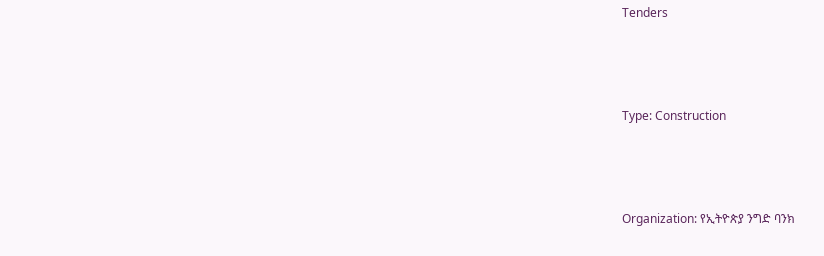Tenders



Type: Construction



Organization: የኢትዮጵያ ንግድ ባንክ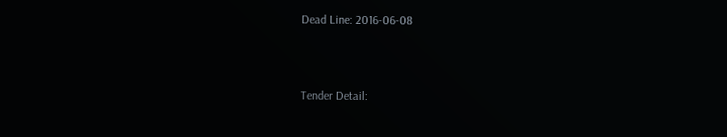Dead Line: 2016-06-08



Tender Detail: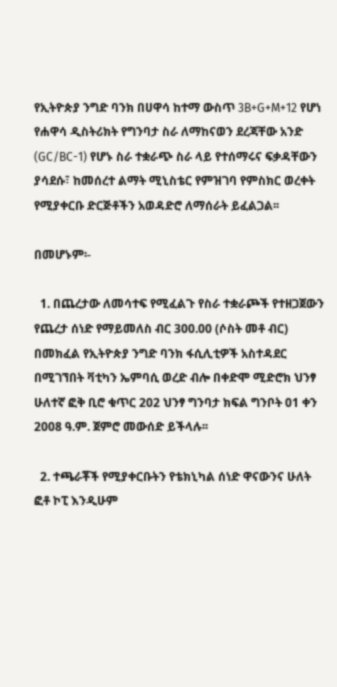የኢትዮጵያ ንግድ ባንክ በሀዋሳ ከተማ ውስጥ 3B+G+M+12 የሆነ የሐዋሳ ዲስትሪክት የግንባታ ስራ ለማከናወን ደረጃቸው አንድ (GC/BC-1) የሆኑ ስራ ተቋራጭ ስራ ላይ የተሰማሩና ፍቃዳቸውን ያሳደሱ፣ ከመሰረተ ልማት ሚኒስቴር የምዝገባ የምስክር ወረቀት የሚያቀርቡ ድርጅቶችን አወዳድሮ ለማሰራት ይፈልጋል፡፡

በመሆኑም፡-

  1. በጨረታው ለመሳተፍ የሚፈልጉ የስራ ተቋራጮች የተዘጋጀውን የጨረታ ሰነድ የማይመለስ ብር 300.00 (ሶስት መቶ ብር) በመክፈል የኢትዮጵያ ንግድ ባንክ ፋሲሊቲዎች አስተዳደር በሚገኘበት ቫቲካን ኤምባሲ ወረድ ብሎ በቀድሞ ሚድሮክ ህንፃ ሁለተኛ ፎቅ ቢሮ ቁጥር 202 ህንፃ ግንባታ ክፍል ግንቦት 01 ቀን 2008 ዓ.ም. ጀምሮ መውሰድ ይችላሉ፡፡

  2. ተጫራቾች የሚያቀርቡትን የቴክኒካል ሰነድ ዋናውንና ሁለት ፎቶ ኮፒ እንዲሁም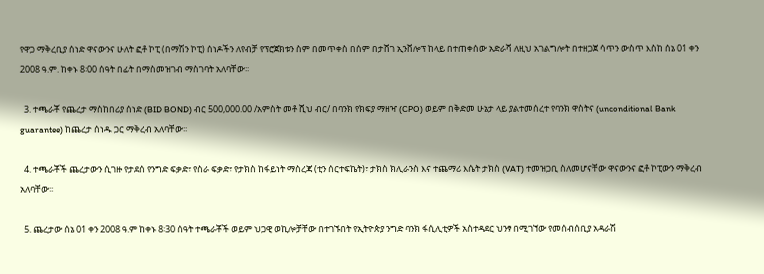የዋጋ ማቅረቢያ ሰነድ ዋናውንና ሁለት ፎቶ ኮፒ (በማሽን ኮፒ) ሰነዶችን ለየብቻ የፕሮጀክቱን ስም በመጥቀስ በሰም በታሸገ ኢንቨሎፕ ከላይ በተጠቀሰው አድራሻ ለዚህ አገልግሎት በተዘጋጀ ሳጥን ውስጥ እስከ ሰኔ 01 ቀን 2008 ዓ.ም. ከቀኑ 8፡00 ሰዓት በፊት በማስመዝገብ ማስገባት አለባቸው፡፡

  3. ተጫራቾ የጨረታ ማስከበሪያ ሰነድ (BID BOND) ብር 500,000.00 /አምስት መቶ ሺህ ብር/ በባንክ የክፍያ ማዘዣ (CPO) ወይም በቅድመ ሁኔታ ላይ ያልተመሰረተ የባንክ ዋስትና (unconditional Bank guarantee) ከጨረታ ሰነዱ ጋር ማቅረብ አለባቸው፡፡

  4. ተጫራቾች ጨረታውን ሲገዙ የታደሰ የንግድ ፍቃድ፣ የስራ ፍቃድ፣ የታክስ ከፋይነት ማስረጃ (ቲን ሰርተፍኬት)፣ ታክስ ክሊራንስ እና ተጨማሪ እሴት ታክስ (VAT) ተመዝጋቢ ስለመሆናቸው ዋናውንና ፎቶ ኮፒውን ማቅረብ አለባቸው፡፡

  5. ጨረታው ሰኔ 01 ቀን 2008 ዓ.ም ከቀኑ 8፡30 ሰዓት ተጫራቾች ወይም ህጋዊ ወኪሎቻቸው በተገኙበት የኢትዮጵያ ንግድ ባንክ ፋሲሊቲዎች አስተዳደር ህንፃ በሚገኘው የመሰብሰቢያ አዳራሽ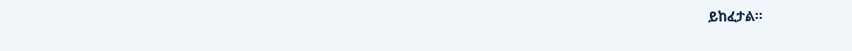ይከፈታል፡፡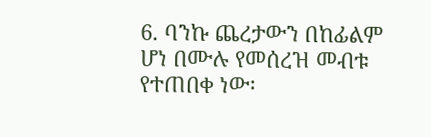6. ባንኩ ጨረታውን በከፊልም ሆነ በሙሉ የመሰረዝ መብቱ የተጠበቀ ነው፡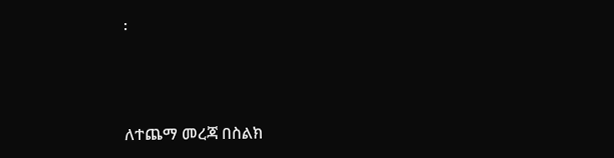፡



ለተጨማ መረጃ በስልክ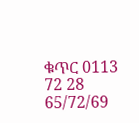ቁጥር 0113 72 28 65/72/69